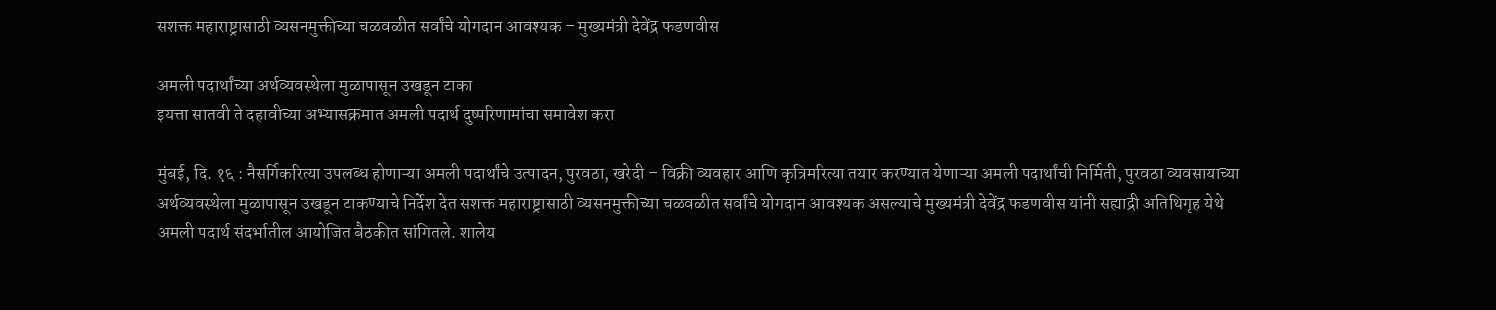सशक्त महाराष्ट्रासाठी व्यसनमुक्तीच्या चळवळीत सर्वांचे योगदान आवश्यक – मुख्यमंत्री देवेंद्र फडणवीस

अमली पदार्थांच्या अर्थव्यवस्थेला मुळापासून उखडून टाका
इयत्ता सातवी ते दहावीच्या अभ्यासक्रमात अमली पदार्थ दुष्परिणामांचा समावेश करा

मुंबई, दि. १६ : नैसर्गिकरित्या उपलब्ध होणाऱ्या अमली पदार्थांचे उत्पादन, पुरवठा, खरेदी – विक्री व्यवहार आणि कृत्रिमरित्या तयार करण्यात येणाऱ्या अमली पदार्थांची निर्मिती, पुरवठा व्यवसायाच्या अर्थव्यवस्थेला मुळापासून उखडून टाकण्याचे निर्देश देत सशक्त महाराष्ट्रासाठी व्यसनमुक्तीच्या चळवळीत सर्वांचे योगदान आवश्यक असल्याचे मुख्यमंत्री देवेंद्र फडणवीस यांनी सह्याद्री अतिथिगृह येथे अमली पदार्थ संदर्भातील आयोजित बैठकीत सांगितले. शालेय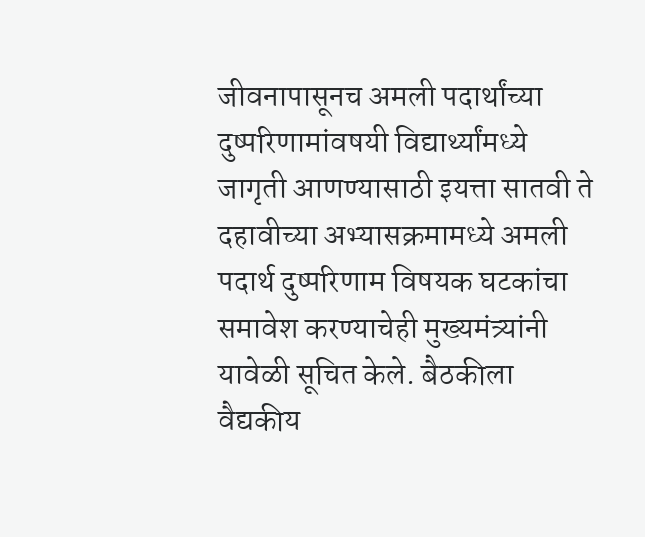जीवनापासूनच अमली पदार्थांच्या दुष्परिणामांवषयी विद्यार्थ्यांमध्ये जागृती आणण्यासाठी इयत्ता सातवी ते दहावीच्या अभ्यासक्रमामध्ये अमली पदार्थ दुष्परिणाम विषयक घटकांचा समावेश करण्याचेही मुख्यमंत्र्यांनी यावेळी सूचित केले. बैठकीला वैद्यकीय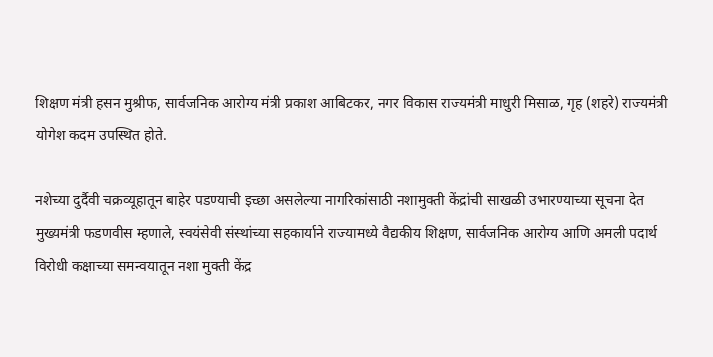शिक्षण मंत्री हसन मुश्रीफ, सार्वजनिक आरोग्य मंत्री प्रकाश आबिटकर, नगर विकास राज्यमंत्री माधुरी मिसाळ, गृह (शहरे) राज्यमंत्री योगेश कदम उपस्थित होते.

नशेच्या दुर्दैवी चक्रव्यूहातून बाहेर पडण्याची इच्छा असलेल्या नागरिकांसाठी नशामुक्ती केंद्रांची साखळी उभारण्याच्या सूचना देत मुख्यमंत्री फडणवीस म्हणाले, स्वयंसेवी संस्थांच्या सहकार्याने राज्यामध्ये वैद्यकीय शिक्षण, सार्वजनिक आरोग्य आणि अमली पदार्थ विरोधी कक्षाच्या समन्वयातून नशा मुक्ती केंद्र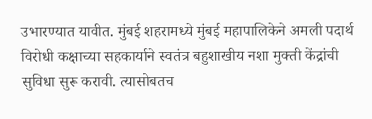उभारण्यात यावीत. मुंबई शहरामध्ये मुंबई महापालिकेने अमली पदार्थ विरोधी कक्षाच्या सहकार्याने स्वतंत्र बहुशाखीय नशा मुक्ती केंद्रांची सुविधा सुरू करावी. त्यासोबतच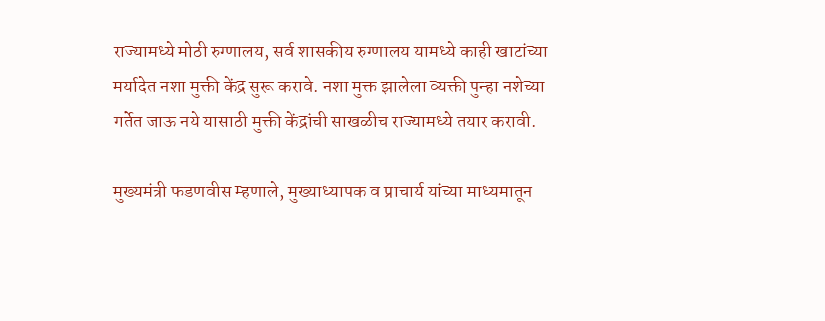राज्यामध्ये मोठी रुग्णालय, सर्व शासकीय रुग्णालय यामध्ये काही खाटांच्या मर्यादेत नशा मुक्ती केंद्र सुरू करावे. नशा मुक्त झालेला व्यक्ती पुन्हा नशेच्या गर्तेत जाऊ नये यासाठी मुक्ती केंद्रांची साखळीच राज्यामध्ये तयार करावी.

मुख्यमंत्री फडणवीस म्हणाले, मुख्याध्यापक व प्राचार्य यांच्या माध्यमातून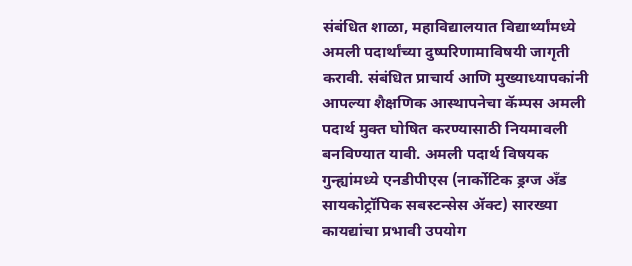संबंधित शाळा, महाविद्यालयात विद्यार्थ्यांमध्ये अमली पदार्थांच्या दुष्परिणामाविषयी जागृती करावी. संबंधित प्राचार्य आणि मुख्याध्यापकांनी आपल्या शैक्षणिक आस्थापनेचा कॅम्पस अमली पदार्थ मुक्त घोषित करण्यासाठी नियमावली बनविण्यात यावी. अमली पदार्थ विषयक गुन्ह्यांमध्ये एनडीपीएस (नार्कोटिक ड्रग्ज अँड सायकोट्रॉपिक सबस्टन्सेस ॲक्ट) सारख्या कायद्यांचा प्रभावी उपयोग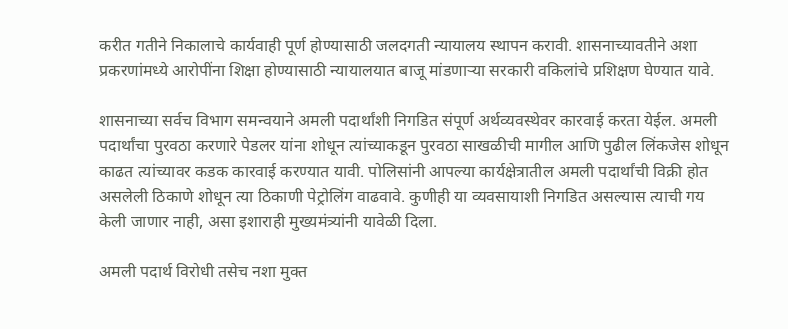करीत गतीने निकालाचे कार्यवाही पूर्ण होण्यासाठी जलदगती न्यायालय स्थापन करावी. शासनाच्यावतीने अशा प्रकरणांमध्ये आरोपींना शिक्षा होण्यासाठी न्यायालयात बाजू मांडणाऱ्या सरकारी वकिलांचे प्रशिक्षण घेण्यात यावे.

शासनाच्या सर्वच विभाग समन्वयाने अमली पदार्थांशी निगडित संपूर्ण अर्थव्यवस्थेवर कारवाई करता येईल. अमली पदार्थांचा पुरवठा करणारे पेडलर यांना शोधून त्यांच्याकडून पुरवठा साखळीची मागील आणि पुढील लिंकजेस शोधून काढत त्यांच्यावर कडक कारवाई करण्यात यावी. पोलिसांनी आपल्या कार्यक्षेत्रातील अमली पदार्थांची विक्री होत असलेली ठिकाणे शोधून त्या ठिकाणी पेट्रोलिंग वाढवावे. कुणीही या व्यवसायाशी निगडित असल्यास त्याची गय केली जाणार नाही, असा इशाराही मुख्यमंत्र्यांनी यावेळी दिला.

अमली पदार्थ विरोधी तसेच नशा मुक्त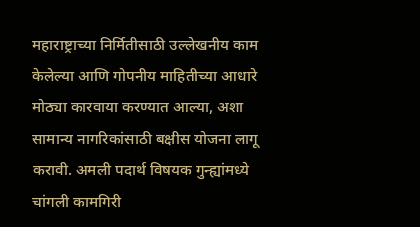महाराष्ट्राच्या निर्मितीसाठी उल्लेखनीय काम केलेल्या आणि गोपनीय माहितीच्या आधारे मोठ्या कारवाया करण्यात आल्या, अशा सामान्य नागरिकांसाठी बक्षीस योजना लागू करावी. अमली पदार्थ विषयक गुन्ह्यांमध्ये चांगली कामगिरी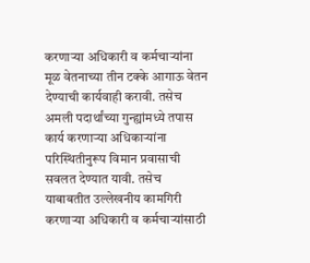करणाऱ्या अधिकारी व कर्मचाऱ्यांना मूळ वेतनाच्या तीन टक्के आगाऊ वेतन देण्याची कार्यवाही करावी. तसेच अमली पदार्थांच्या गुन्ह्यांमध्ये तपास कार्य करणाऱ्या अधिकाऱ्यांना परिस्थितीनुरूप विमान प्रवासाची सवलत देण्यात यावी. तसेच याबाबतीत उल्लेखनीय कामगिरी करणाऱ्या अधिकारी व कर्मचाऱ्यांसाठी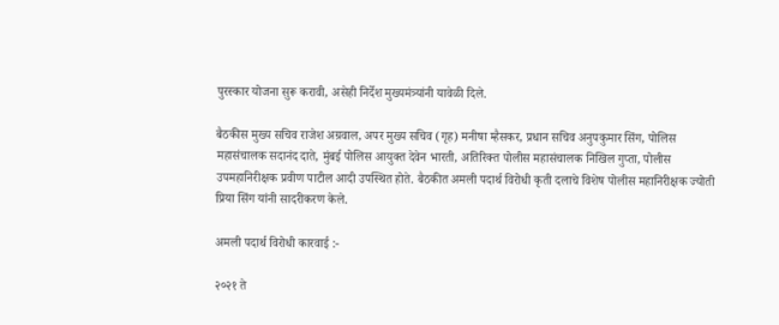पुरस्कार योजना सुरू करावी, असेही निर्देश मुख्यमंत्र्यांनी यावेळी दिले.

बैठकीस मुख्य सचिव राजेश अग्रवाल, अपर मुख्य सचिव (गृह) मनीषा म्हैसकर, प्रधान सचिव अनुपकुमार सिंग, पोलिस महासंचालक सदानंद दाते, मुंबई पोलिस आयुक्त देवेन भारती, अतिरिक्त पोलीस महासंचालक निखिल गुप्ता, पोलीस उपमहानिरीक्षक प्रवीण पाटील आदी उपस्थित होते. बैठकीत अमली पदार्थ विरोधी कृती दलाचे विशेष पोलीस महानिरीक्षक ज्योती प्रिया सिंग यांनी सादरीकरण केले.

अमली पदार्थ विरोधी कारवाई :-

२०२१ ते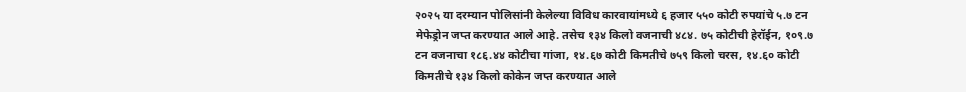२०२५ या दरम्यान पोलिसांनी केलेल्या विविध कारवायांमध्ये ६ हजार ५५० कोटी रुपयांचे ५.७ टन मेफेड्रोन जप्त करण्यात आले आहे. तसेच १३४ किलो वजनाची ४८४. ७५ कोटीची हेरॉईन, १०९.७ टन वजनाचा १८६.४४ कोटीचा गांजा, १४.६७ कोटी किमतीचे ७५९ किलो चरस, १४.६० कोटी किमतीचे १३४ किलो कोकेन जप्त करण्यात आले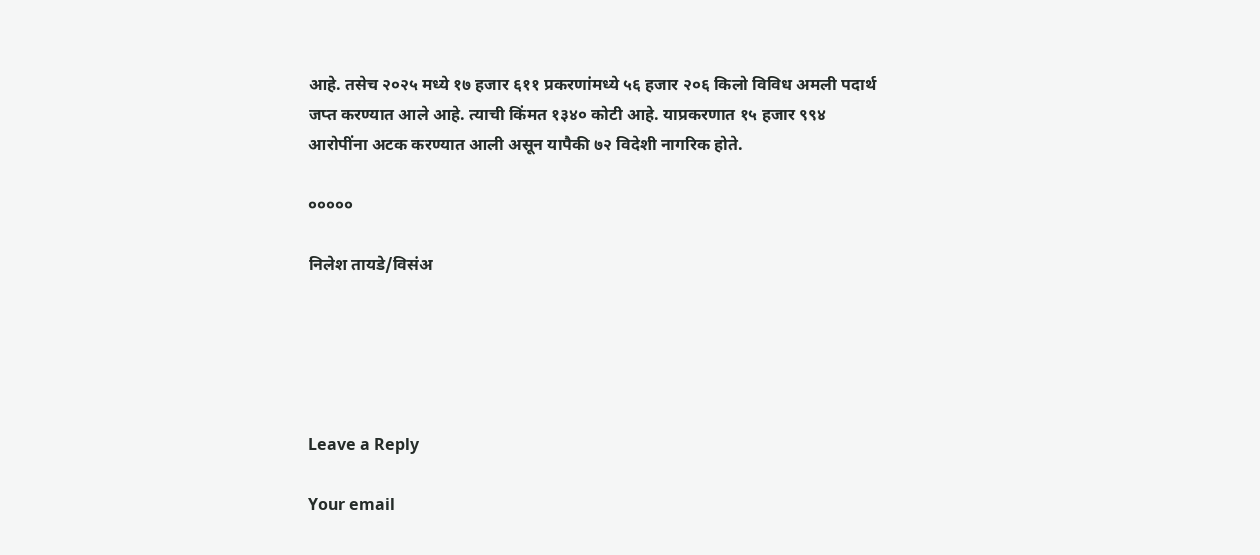आहे. तसेच २०२५ मध्ये १७ हजार ६११ प्रकरणांमध्ये ५६ हजार २०६ किलो विविध अमली पदार्थ जप्त करण्यात आले आहे. त्याची किंमत १३४० कोटी आहे. याप्रकरणात १५ हजार ९९४ आरोपींना अटक करण्यात आली असून यापैकी ७२ विदेशी नागरिक होते.

०००००

निलेश तायडे/विसंअ





Leave a Reply

Your email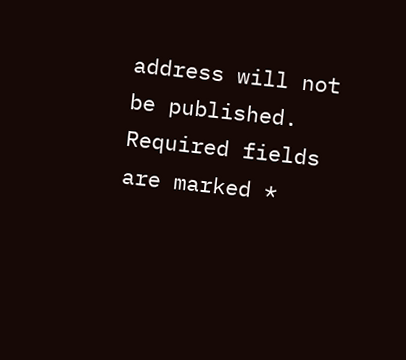address will not be published. Required fields are marked *